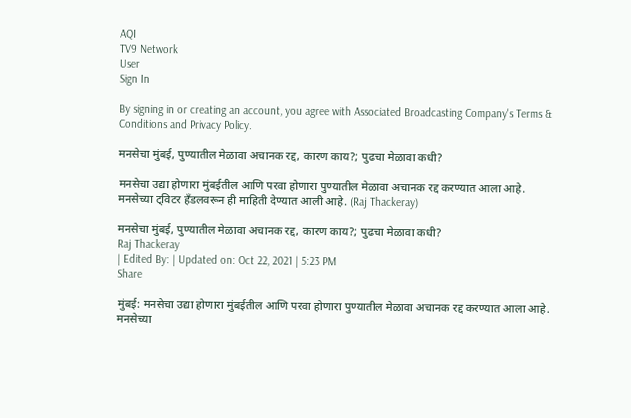AQI
TV9 Network
User
Sign In

By signing in or creating an account, you agree with Associated Broadcasting Company's Terms & Conditions and Privacy Policy.

मनसेचा मुंबई, पुण्यातील मेळावा अचानक रद्द, कारण काय?; पुढचा मेळावा कधी?

मनसेचा उद्या होणारा मुंबईतील आणि परवा होणारा पुण्यातील मेळावा अचानक रद्द करण्यात आला आहे. मनसेच्या ट्विटर हँडलवरून ही माहिती देण्यात आली आहे. (Raj Thackeray)

मनसेचा मुंबई, पुण्यातील मेळावा अचानक रद्द, कारण काय?; पुढचा मेळावा कधी?
Raj Thackeray
| Edited By: | Updated on: Oct 22, 2021 | 5:23 PM
Share

मुंबई: मनसेचा उद्या होणारा मुंबईतील आणि परवा होणारा पुण्यातील मेळावा अचानक रद्द करण्यात आला आहे. मनसेच्या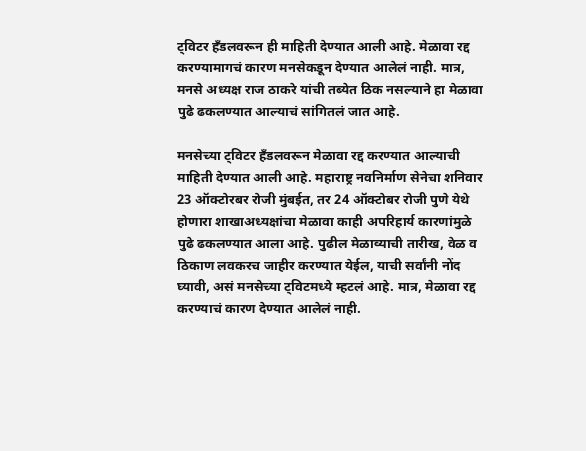ट्विटर हँडलवरून ही माहिती देण्यात आली आहे. मेळावा रद्द करण्यामागचं कारण मनसेकडून देण्यात आलेलं नाही. मात्र, मनसे अध्यक्ष राज ठाकरे यांची तब्येत ठिक नसल्याने हा मेळावा पुढे ढकलण्यात आल्याचं सांगितलं जात आहे.

मनसेच्या ट्विटर हँडलवरून मेळावा रद्द करण्यात आल्याची माहिती देण्यात आली आहे. महाराष्ट्र नवनिर्माण सेनेचा शनिवार 23 ऑक्टोरबर रोजी मुंबईत, तर 24 ऑक्टोबर रोजी पुणे येथे होणारा शाखाअध्यक्षांचा मेळावा काही अपरिहार्य कारणांमुळे पुढे ढकलण्यात आला आहे. पुढील मेळाव्याची तारीख, वेळ व ठिकाण लवकरच जाहीर करण्यात येईल, याची सर्वांनी नोंद घ्यावी, असं मनसेच्या ट्विटमध्ये म्हटलं आहे. मात्र, मेळावा रद्द करण्याचं कारण देण्यात आलेलं नाही.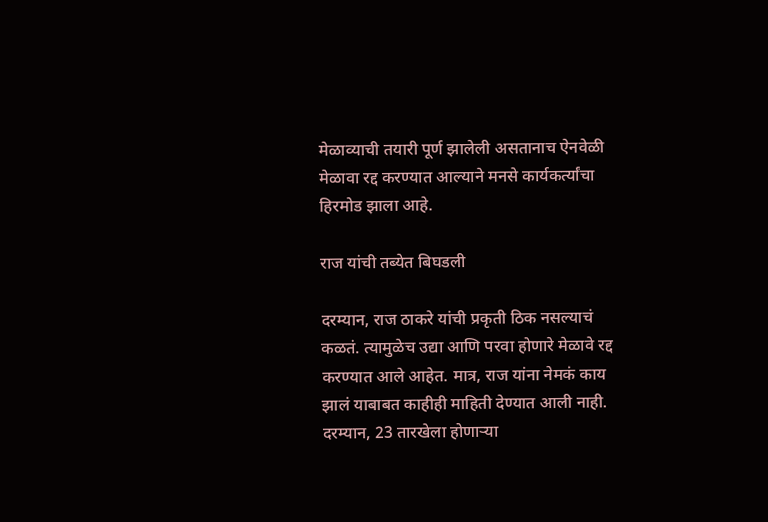मेळाव्याची तयारी पूर्ण झालेली असतानाच ऐनवेळी मेळावा रद्द करण्यात आल्याने मनसे कार्यकर्त्यांचा हिरमोड झाला आहे.

राज यांची तब्येत बिघडली

दरम्यान, राज ठाकरे यांची प्रकृती ठिक नसल्याचं कळतं. त्यामुळेच उद्या आणि परवा होणारे मेळावे रद्द करण्यात आले आहेत. मात्र, राज यांना नेमकं काय झालं याबाबत काहीही माहिती देण्यात आली नाही. दरम्यान, 23 तारखेला होणाऱ्या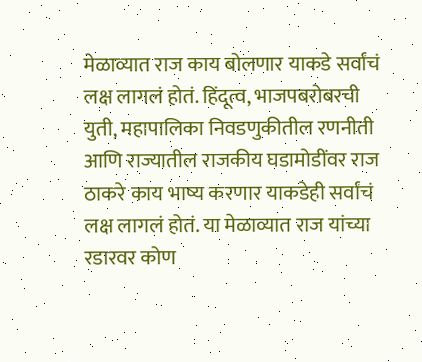मेळाव्यात राज काय बोलणार याकडे सर्वांचं लक्ष लागलं होतं. हिंदूत्व, भाजपबरोबरची युती, महापालिका निवडणुकीतील रणनीती आणि राज्यातील राजकीय घडामोडींवर राज ठाकरे काय भाष्य करणार याकडेही सर्वांचं लक्ष लागलं होतं. या मेळाव्यात राज यांच्या रडारवर कोण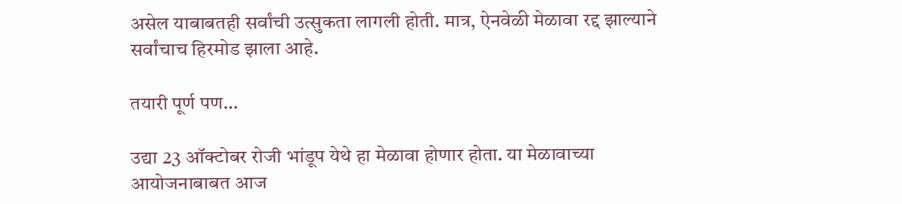असेल याबाबतही सर्वांची उत्सुकता लागली होती. मात्र, ऐनवेळी मेळावा रद्द झाल्याने सर्वांचाच हिरमोड झाला आहे.

तयारी पूर्ण पण…

उद्या 23 ऑक्टोबर रोजी भांडूप येथे हा मेळावा होणार होता. या मेळावाच्या आयोजनाबाबत आज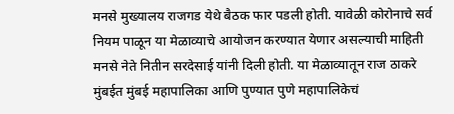मनसे मुख्यालय राजगड येथे बैठक फार पडली होती. यावेळी कोरोनाचे सर्व नियम पाळून या मेळाव्याचे आयोजन करण्यात येणार असल्याची माहिती मनसे नेते नितीन सरदेसाई यांनी दिली होती. या मेळाव्यातून राज ठाकरे मुंबईत मुंबई महापालिका आणि पुण्यात पुणे महापालिकेचं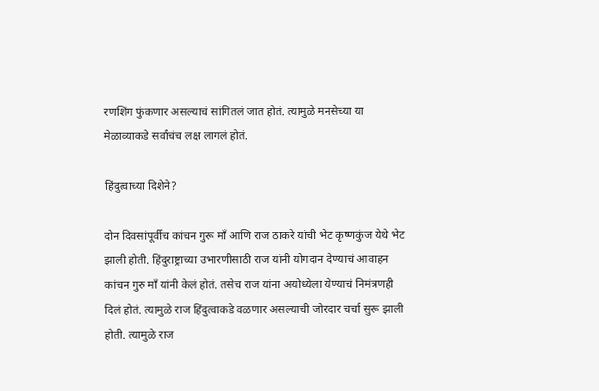रणशिंग फुंकणार असल्याचं सांगितलं जात होतं. त्यामुळे मनसेच्या या मेळाव्याकडे सर्वांचंच लक्ष लागलं होतं.

हिंदुत्वाच्या दिशेने?

दोन दिवसांपूर्वीच कांचन गुरू माँ आणि राज ठाकरे यांची भेट कृष्णकुंज येथे भेट झाली होती. हिंदुराष्ट्राच्या उभारणीसाठी राज यांनी योगदान देण्याचं आवाहन कांचन गुरु माँ यांनी केलं होतं. तसेच राज यांना अयोध्येला येण्याचं निमंत्रणही दिलं होतं. त्यामुळे राज हिंदुत्वाकडे वळणार असल्याची जोरदार चर्चा सुरू झाली होती. त्यामुळे राज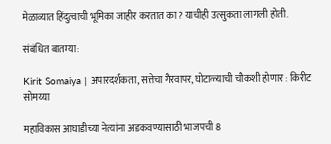मेळाव्यात हिंदुत्वाची भूमिका जाहीर करतात का? याचीही उत्सुकता लागली होती.

संबंधित बातम्या:

Kirit Somaiya | अपारदर्शकता, सत्तेचा गैरवापर, घोटाळ्याची चौकशी होणार : किरीट सोमय्या

महाविकास आघाडीच्या नेत्यांना अडकवण्यासाठी भाजपची 8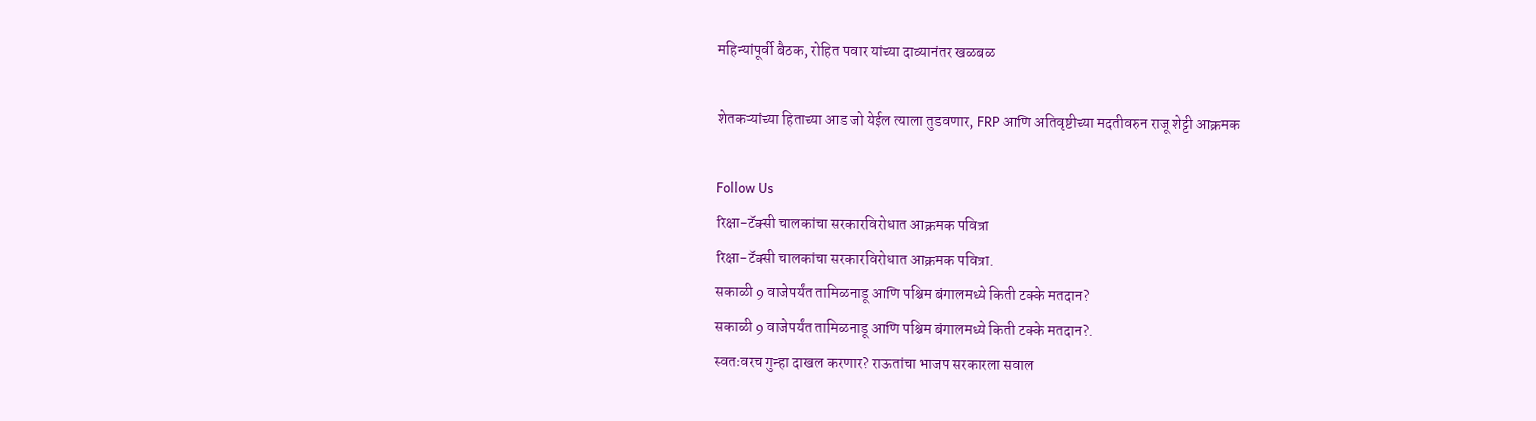महिन्यांपूर्वी बैठक, रोहित पवार यांच्या दाव्यानंतर खळबळ

शेतकऱ्यांच्या हिताच्या आड जो येईल त्याला तुडवणार, FRP आणि अतिवृष्टीच्या मदतीवरुन राजू शेट्टी आक्रमक

Follow Us
रिक्षा-टॅक्सी चालकांचा सरकारविरोधात आक्रमक पवित्रा
रिक्षा-टॅक्सी चालकांचा सरकारविरोधात आक्रमक पवित्रा.
सकाळी 9 वाजेपर्यंत तामिळनाडू आणि पश्चिम बंगालमध्ये किती टक्के मतदान?
सकाळी 9 वाजेपर्यंत तामिळनाडू आणि पश्चिम बंगालमध्ये किती टक्के मतदान?.
स्वतःवरच गुन्हा दाखल करणार? राऊतांचा भाजप सरकारला सवाल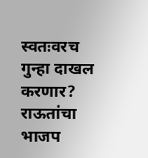स्वतःवरच गुन्हा दाखल करणार? राऊतांचा भाजप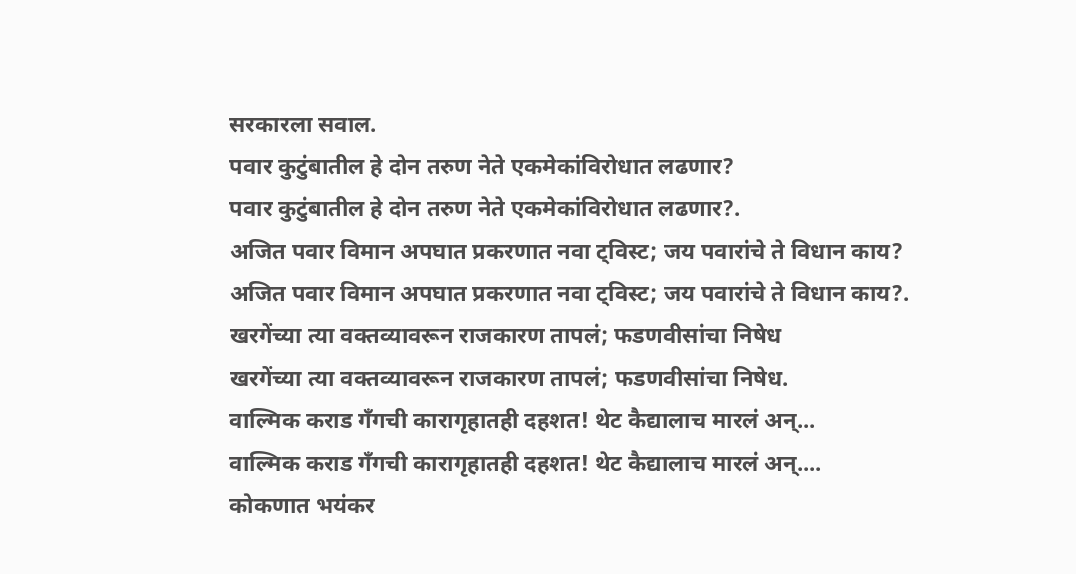सरकारला सवाल.
पवार कुटुंबातील हे दोन तरुण नेते एकमेकांविरोधात लढणार?
पवार कुटुंबातील हे दोन तरुण नेते एकमेकांविरोधात लढणार?.
अजित पवार विमान अपघात प्रकरणात नवा ट्विस्ट; जय पवारांचे ते विधान काय?
अजित पवार विमान अपघात प्रकरणात नवा ट्विस्ट; जय पवारांचे ते विधान काय?.
खरगेंच्या त्या वक्तव्यावरून राजकारण तापलं; फडणवीसांचा निषेध
खरगेंच्या त्या वक्तव्यावरून राजकारण तापलं; फडणवीसांचा निषेध.
वाल्मिक कराड गँगची कारागृहातही दहशत! थेट कैद्यालाच मारलं अन्...
वाल्मिक कराड गँगची कारागृहातही दहशत! थेट कैद्यालाच मारलं अन्....
कोकणात भयंकर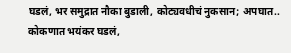घडलं, भर समुद्रात नौका बुडाली, कोट्यवधीचं नुकसान; अपघात..
कोकणात भयंकर घडलं,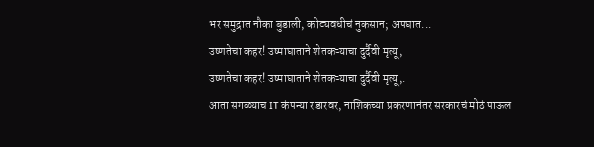भर समुद्रात नौका बुडाली, कोट्यवधीचं नुकसान; अपघात...
उष्णतेचा कहर! उष्माघाताने शेतकऱ्याचा दुर्दैवी मृत्यू,
उष्णतेचा कहर! उष्माघाताने शेतकऱ्याचा दुर्दैवी मृत्यू,.
आता सगळ्याच IT कंपन्या रडारवर, नाशिकच्या प्रकरणानंतर सरकारचं मोठं पाऊल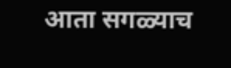आता सगळ्याच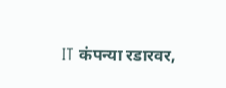IT कंपन्या रडारवर,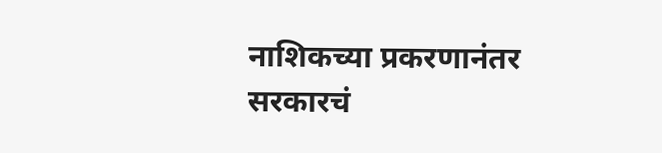नाशिकच्या प्रकरणानंतर सरकारचं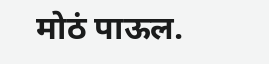मोठं पाऊल.